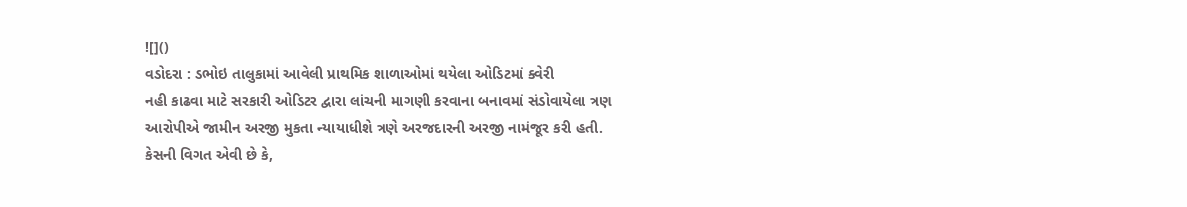![]()
વડોદરા : ડભોઇ તાલુકામાં આવેલી પ્રાથમિક શાળાઓમાં થયેલા ઓડિટમાં ક્વેરી
નહી કાઢવા માટે સરકારી ઓડિટર દ્વારા લાંચની માગણી કરવાના બનાવમાં સંડોવાયેલા ત્રણ
આરોપીએ જામીન અરજી મુકતા ન્યાયાધીશે ત્રણે અરજદારની અરજી નામંજૂર કરી હતી.
કેસની વિગત એવી છે કે,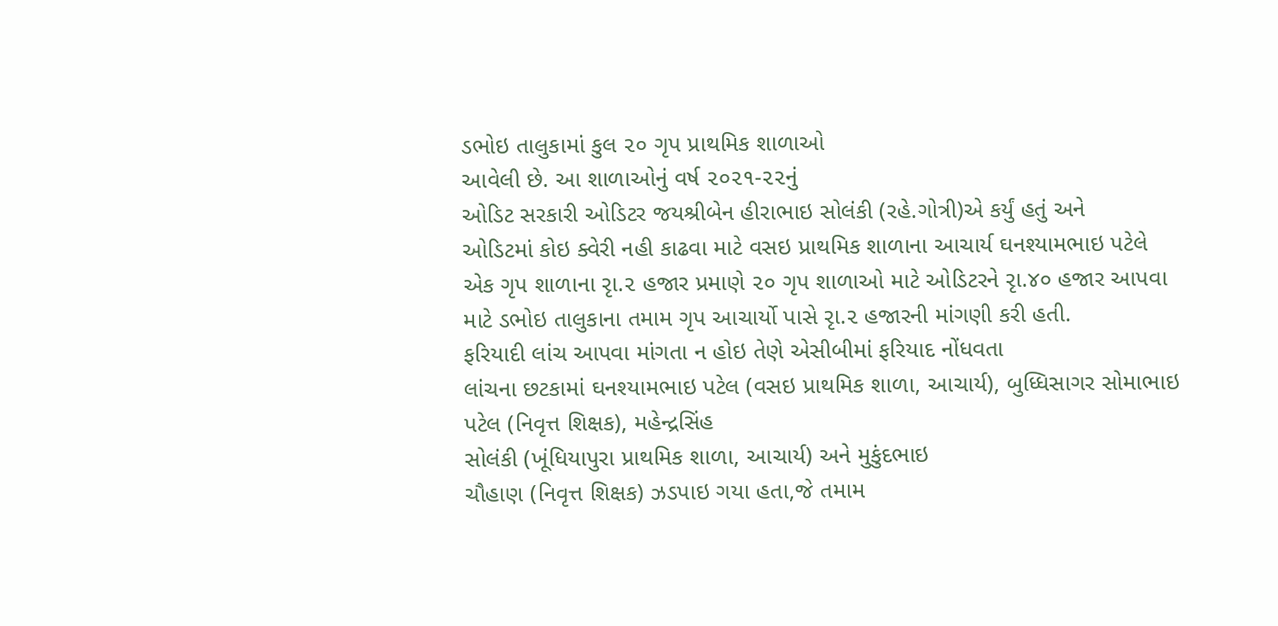ડભોઇ તાલુકામાં કુલ ૨૦ ગૃપ પ્રાથમિક શાળાઓ
આવેલી છે. આ શાળાઓનું વર્ષ ૨૦૨૧-૨૨નું
ઓડિટ સરકારી ઓડિટર જયશ્રીબેન હીરાભાઇ સોલંકી (રહે.ગોત્રી)એ કર્યું હતું અને
ઓડિટમાં કોઇ ક્વેરી નહી કાઢવા માટે વસઇ પ્રાથમિક શાળાના આચાર્ય ઘનશ્યામભાઇ પટેલે
એક ગૃપ શાળાના રૃા.૨ હજાર પ્રમાણે ૨૦ ગૃપ શાળાઓ માટે ઓડિટરને રૃા.૪૦ હજાર આપવા
માટે ડભોઇ તાલુકાના તમામ ગૃપ આચાર્યો પાસે રૃા.૨ હજારની માંગણી કરી હતી.
ફરિયાદી લાંચ આપવા માંગતા ન હોઇ તેણે એસીબીમાં ફરિયાદ નોંધવતા
લાંચના છટકામાં ઘનશ્યામભાઇ પટેલ (વસઇ પ્રાથમિક શાળા, આચાર્ય), બુધ્ધિસાગર સોમાભાઇ પટેલ (નિવૃત્ત શિક્ષક), મહેન્દ્રસિંહ
સોલંકી (ખૂંધિયાપુરા પ્રાથમિક શાળા, આચાર્ય) અને મુકુંદભાઇ
ચૌહાણ (નિવૃત્ત શિક્ષક) ઝડપાઇ ગયા હતા,જે તમામ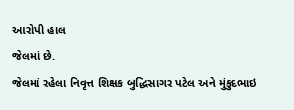આરોપી હાલ
જેલમાં છે.
જેલમાં રહેલા નિવૃત્ત શિક્ષક બુદ્ધિસાગર પટેલ અને મુંકુદભાઇ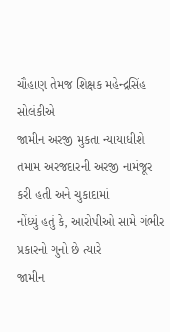ચૌહાણ તેમજ શિક્ષક મહેન્દ્રસિંહ સોલંકીએ
જામીન અરજી મુકતા ન્યાયાધીશે તમામ અરજદારની અરજી નામંજૂર કરી હતી અને ચુકાદામાં
નોંધ્યું હતું કે, આરોપીઓ સામે ગંભીર પ્રકારનો ગુનો છે ત્યારે
જામીન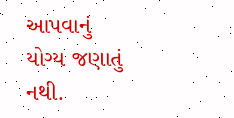આપવાનું યોગ્ય જણાતું નથી.